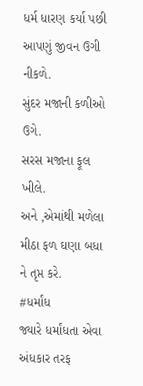ધર્મ ધારણ કર્યા પછી આપણું જીવન ઉગી નીકળે.
સુંદર મજાની કળીઓ ઉગે.
સરસ મજાના ફૂલ ખીલે.
અને ,એમાંથી મળેલા મીઠા ફળ ઘણા બધા ને તૃપ્ત કરે.
#ધર્માંધ
જ્યારે ધર્માંધતા એવા અંધકાર તરફ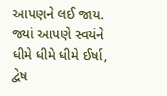આપણને લઈ જાય.
જ્યાં આપણે સ્વયંને ધીમે ધીમે ધીમે ઈર્ષા, દ્વેષ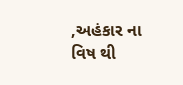,અહંકાર ના વિષ થી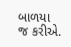બાળયા જ કરીએ.